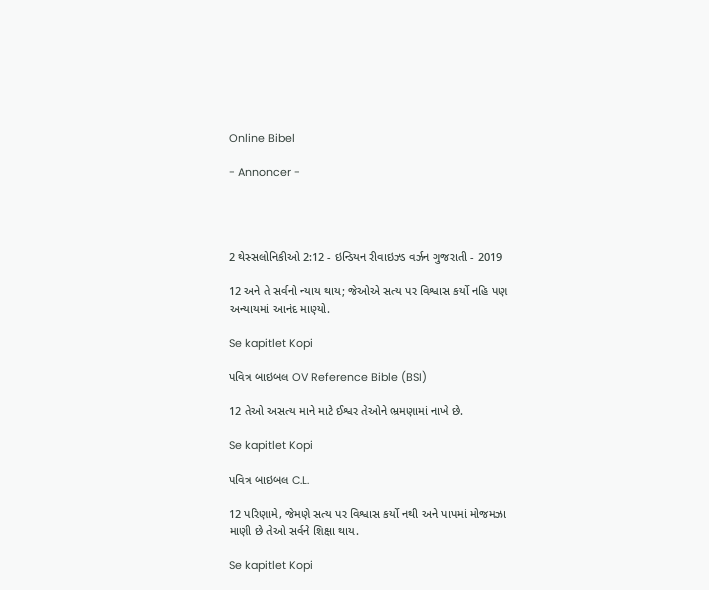Online Bibel

- Annoncer -




2 થેસ્સલોનિકીઓ 2:12 - ઇન્ડિયન રીવાઇઝ્ડ વર્ઝન ગુજરાતી - 2019

12 અને તે સર્વનો ન્યાય થાય; જેઓએ સત્ય પર વિશ્વાસ કર્યો નહિ પણ અન્યાયમાં આનંદ માણ્યો.

Se kapitlet Kopi

પવિત્ર બાઇબલ OV Reference Bible (BSI)

12 તેઓ અસત્ય માને માટે ઈશ્વર તેઓને ભ્રમણામાં નાખે છે.

Se kapitlet Kopi

પવિત્ર બાઇબલ C.L.

12 પરિણામે, જેમણે સત્ય પર વિશ્વાસ કર્યો નથી અને પાપમાં મોજમઝા માણી છે તેઓ સર્વને શિક્ષા થાય.

Se kapitlet Kopi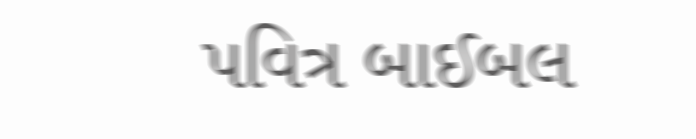પવિત્ર બાઈબલ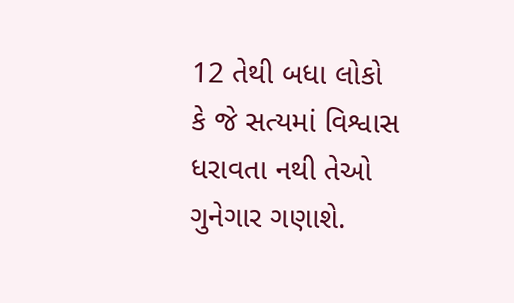12 તેથી બધા લોકો કે જે સત્યમાં વિશ્વાસ ધરાવતા નથી તેઓ ગુનેગાર ગણાશે.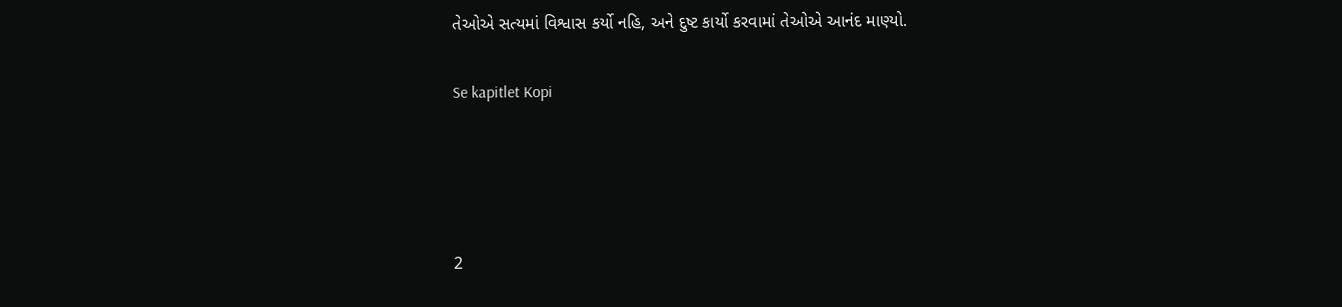તેઓએ સત્યમાં વિશ્વાસ કર્યો નહિ, અને દુષ્ટ કાર્યો કરવામાં તેઓએ આનંદ માણ્યો.

Se kapitlet Kopi




2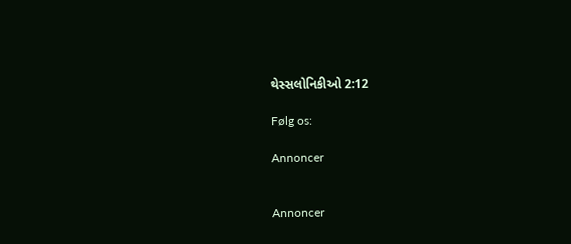થેસ્સલોનિકીઓ 2:12

Følg os:

Annoncer


Annoncer